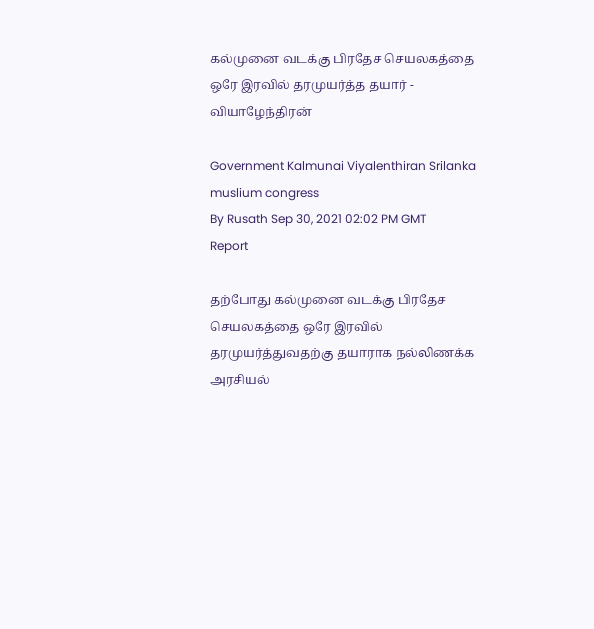கல்முனை வடக்கு பிரதேச செயலகத்தை ஒரே இரவில் தரமுயர்த்த தயார் - வியாழேந்திரன்

Government Kalmunai Viyalenthiran Srilanka muslium congress
By Rusath Sep 30, 2021 02:02 PM GMT
Report

தற்போது கல்முனை வடக்கு பிரதேச செயலகத்தை ஒரே இரவில் தரமுயர்த்துவதற்கு தயாராக நல்லிணக்க அரசியல்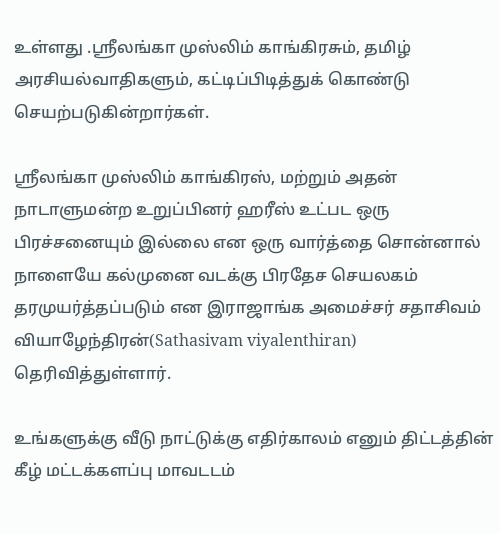உள்ளது .ஸ்ரீலங்கா முஸ்லிம் காங்கிரசும், தமிழ் அரசியல்வாதிகளும், கட்டிப்பிடித்துக் கொண்டு செயற்படுகின்றார்கள்.

ஸ்ரீலங்கா முஸ்லிம் காங்கிரஸ், மற்றும் அதன் நாடாளுமன்ற உறுப்பினர் ஹரீஸ் உட்பட ஒரு பிரச்சனையும் இல்லை என ஒரு வார்த்தை சொன்னால் நாளையே கல்முனை வடக்கு பிரதேச செயலகம் தரமுயர்த்தப்படும் என இராஜாங்க அமைச்சர் சதாசிவம் வியாழேந்திரன்(Sathasivam viyalenthiran) தெரிவித்துள்ளார்.

உங்களுக்கு வீடு நாட்டுக்கு எதிர்காலம் எனும் திட்டத்தின் கீழ் மட்டக்களப்பு மாவடடம்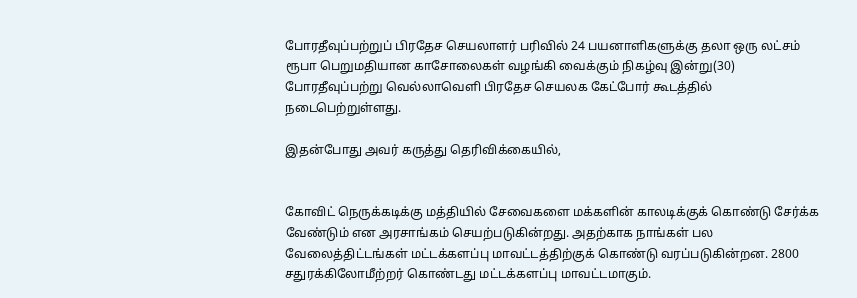போரதீவுப்பற்றுப் பிரதேச செயலாளர் பரிவில் 24 பயனாளிகளுக்கு தலா ஒரு லட்சம் ரூபா பெறுமதியான காசோலைகள் வழங்கி வைக்கும் நிகழ்வு இன்று(30) போரதீவுப்பற்று வெல்லாவெளி பிரதேச செயலக கேட்போர் கூடத்தில் நடைபெற்றுள்ளது.

இதன்போது அவர் கருத்து தெரிவிக்கையில்,


கோவிட் நெருக்கடிக்கு மத்தியில் சேவைகளை மக்களின் காலடிக்குக் கொண்டு சேர்க்க வேண்டும் என அரசாங்கம் செயற்படுகின்றது. அதற்காக நாங்கள் பல வேலைத்திட்டங்கள் மட்டக்களப்பு மாவட்டத்திற்குக் கொண்டு வரப்படுகின்றன. 2800 சதுரக்கிலோமீற்றர் கொண்டது மட்டக்களப்பு மாவட்டமாகும்.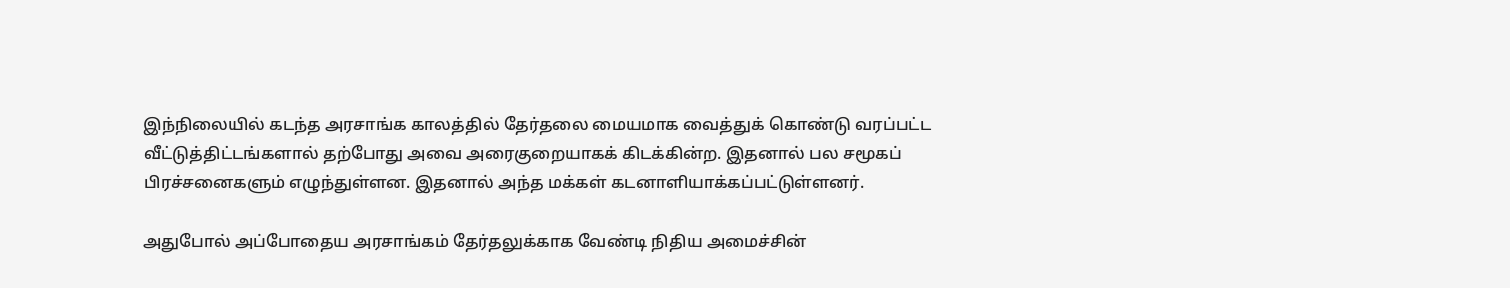இந்நிலையில் கடந்த அரசாங்க காலத்தில் தேர்தலை மையமாக வைத்துக் கொண்டு வரப்பட்ட வீட்டுத்திட்டங்களால் தற்போது அவை அரைகுறையாகக் கிடக்கின்ற. இதனால் பல சமூகப் பிரச்சனைகளும் எழுந்துள்ளன. இதனால் அந்த மக்கள் கடனாளியாக்கப்பட்டுள்ளனர்.

அதுபோல் அப்போதைய அரசாங்கம் தேர்தலுக்காக வேண்டி நிதிய அமைச்சின்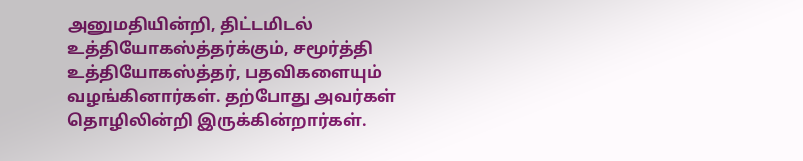அனுமதியின்றி, திட்டமிடல் உத்தியோகஸ்த்தர்க்கும், சமூர்த்தி உத்தியோகஸ்த்தர், பதவிகளையும் வழங்கினார்கள். தற்போது அவர்கள் தொழிலின்றி இருக்கின்றார்கள்.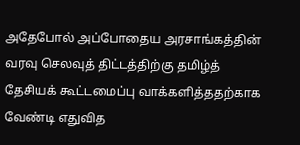அதேபோல் அப்போதைய அரசாங்கத்தின் வரவு செலவுத் திட்டத்திற்கு தமிழ்த் தேசியக் கூட்டமைப்பு வாக்களித்ததற்காக வேண்டி எதுவித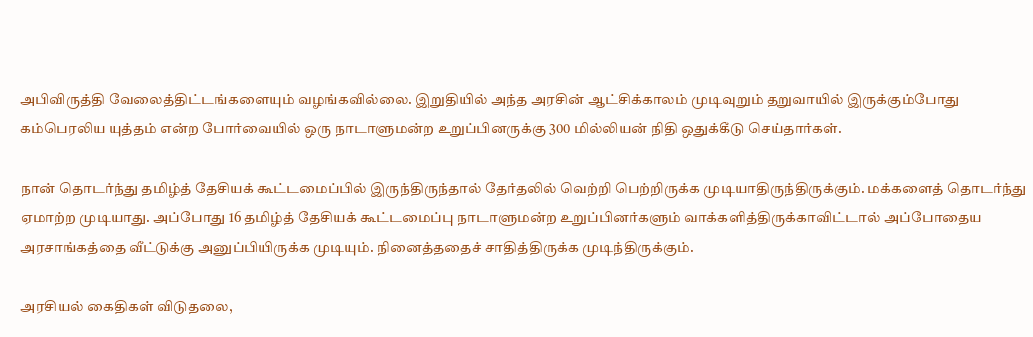அபிவிருத்தி வேலைத்திட்டங்களையும் வழங்கவில்லை. இறுதியில் அந்த அரசின் ஆட்சிக்காலம் முடிவுறும் தறுவாயில் இருக்கும்போது கம்பெரலிய யுத்தம் என்ற போர்வையில் ஒரு நாடாளுமன்ற உறுப்பினருக்கு 300 மில்லியன் நிதி ஒதுக்கீடு செய்தார்கள்.

நான் தொடர்ந்து தமிழ்த் தேசியக் கூட்டமைப்பில் இருந்திருந்தால் தேர்தலில் வெற்றி பெற்றிருக்க முடியாதிருந்திருக்கும். மக்களைத் தொடர்ந்து ஏமாற்ற முடியாது. அப்போது 16 தமிழ்த் தேசியக் கூட்டமைப்பு நாடாளுமன்ற உறுப்பினர்களும் வாக்களித்திருக்காவிட்டால் அப்போதைய அரசாங்கத்தை வீட்டுக்கு அனுப்பியிருக்க முடியும். நினைத்ததைச் சாதித்திருக்க முடிந்திருக்கும்.

அரசியல் கைதிகள் விடுதலை,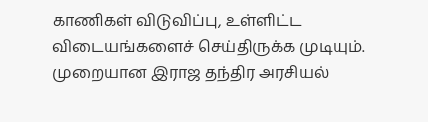காணிகள் விடுவிப்பு, உள்ளிட்ட விடையங்களைச் செய்திருக்க முடியும். முறையான இராஜ தந்திர அரசியல்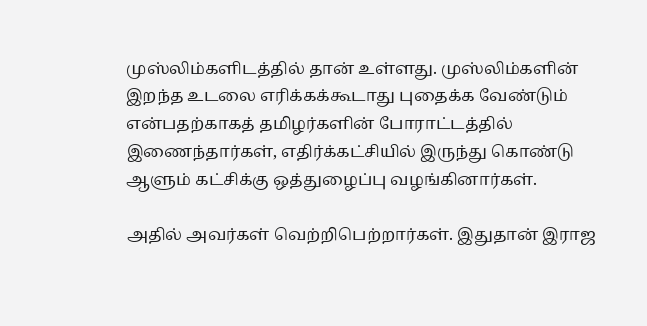முஸ்லிம்களிடத்தில் தான் உள்ளது. முஸ்லிம்களின் இறந்த உடலை எரிக்கக்கூடாது புதைக்க வேண்டும் என்பதற்காகத் தமிழர்களின் போராட்டத்தில் இணைந்தார்கள், எதிர்க்கட்சியில் இருந்து கொண்டு ஆளும் கட்சிக்கு ஒத்துழைப்பு வழங்கினார்கள்.

அதில் அவர்கள் வெற்றிபெற்றார்கள். இதுதான் இராஜ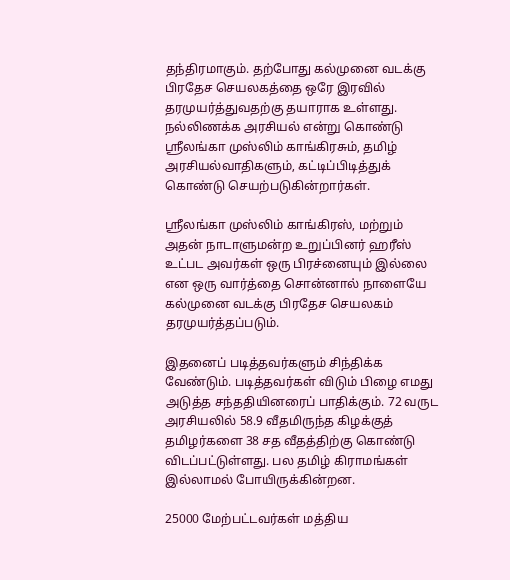தந்திரமாகும். தற்போது கல்முனை வடக்கு பிரதேச செயலகத்தை ஒரே இரவில் தரமுயர்த்துவதற்கு தயாராக உள்ளது. நல்லிணக்க அரசியல் என்று கொண்டு ஸ்ரீலங்கா முஸ்லிம் காங்கிரசும், தமிழ் அரசியல்வாதிகளும், கட்டிப்பிடித்துக் கொண்டு செயற்படுகின்றார்கள்.

ஸ்ரீலங்கா முஸ்லிம் காங்கிரஸ், மற்றும் அதன் நாடாளுமன்ற உறுப்பினர் ஹரீஸ் உட்பட அவர்கள் ஒரு பிரச்னையும் இல்லை என ஒரு வார்த்தை சொன்னால் நாளையே கல்முனை வடக்கு பிரதேச செயலகம் தரமுயர்த்தப்படும்.

இதனைப் படித்தவர்களும் சிந்திக்க வேண்டும். படித்தவர்கள் விடும் பிழை எமது அடுத்த சந்ததியினரைப் பாதிக்கும். 72 வருட அரசியலில் 58.9 வீதமிருந்த கிழக்குத் தமிழர்களை 38 சத வீதத்திற்கு கொண்டு விடப்பட்டுள்ளது. பல தமிழ் கிராமங்கள் இல்லாமல் போயிருக்கின்றன.

25000 மேற்பட்டவர்கள் மத்திய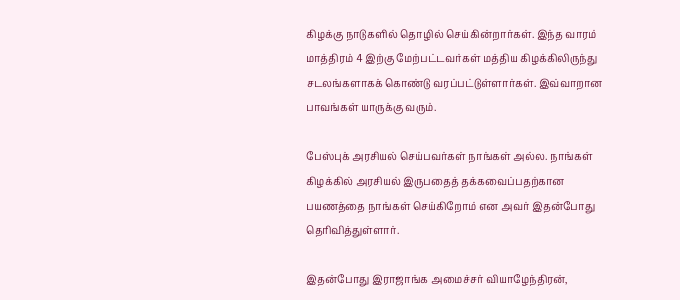கிழக்கு நாடுகளில் தொழில் செய்கின்றார்கள். இந்த வாரம் மாத்திரம் 4 இற்கு மேற்பட்டவர்கள் மத்திய கிழக்கிலிருந்து சடலங்களாகக் கொண்டு வரப்பட்டுள்ளார்கள். இவ்வாறான பாவங்கள் யாருக்கு வரும்.

பேஸ்புக் அரசியல் செய்பவர்கள் நாங்கள் அல்ல. நாங்கள் கிழக்கில் அரசியல் இருபதைத் தக்கவைப்பதற்கான பயணத்தை நாங்கள் செய்கிறோம் என அவர் இதன்போது தெரிவித்துள்ளார்.

இதன்போது இராஜாங்க அமைச்சர் வியாழேந்திரன்,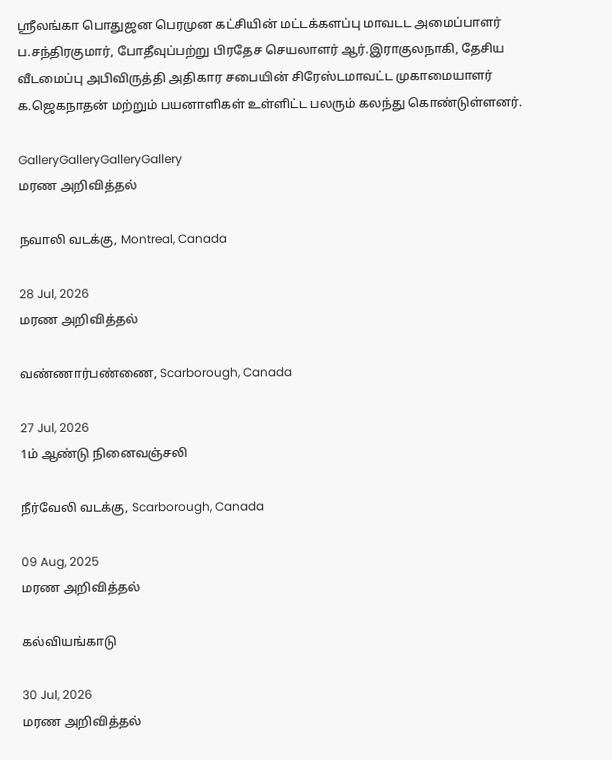ஸ்ரீலங்கா பொதுஜன பெரமுன கட்சியின் மட்டக்களப்பு மாவடட அமைப்பாளர் ப.சந்திரகுமார், போதீவுப்பற்று பிரதேச செயலாளர் ஆர்.இராகுலநாகி, தேசிய வீடமைப்பு அபிவிருத்தி அதிகார சபையின் சிரேஸ்டமாவட்ட முகாமையாளர் க.ஜெகநாதன் மற்றும் பயனாளிகள் உள்ளிட்ட பலரும் கலந்து கொண்டுள்ளனர்.

GalleryGalleryGalleryGallery
மரண அறிவித்தல்

நவாலி வடக்கு, Montreal, Canada

28 Jul, 2026
மரண அறிவித்தல்

வண்ணார்பண்ணை, Scarborough, Canada

27 Jul, 2026
1ம் ஆண்டு நினைவஞ்சலி

நீர்வேலி வடக்கு, Scarborough, Canada

09 Aug, 2025
மரண அறிவித்தல்

கல்வியங்காடு

30 Jul, 2026
மரண அறிவித்தல்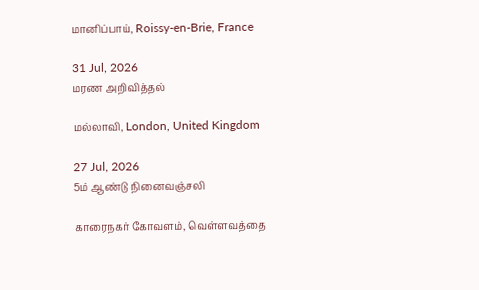மானிப்பாய், Roissy-en-Brie, France

31 Jul, 2026
மரண அறிவித்தல்

மல்லாவி, London, United Kingdom

27 Jul, 2026
5ம் ஆண்டு நினைவஞ்சலி

காரைநகர் கோவளம், வெள்ளவத்தை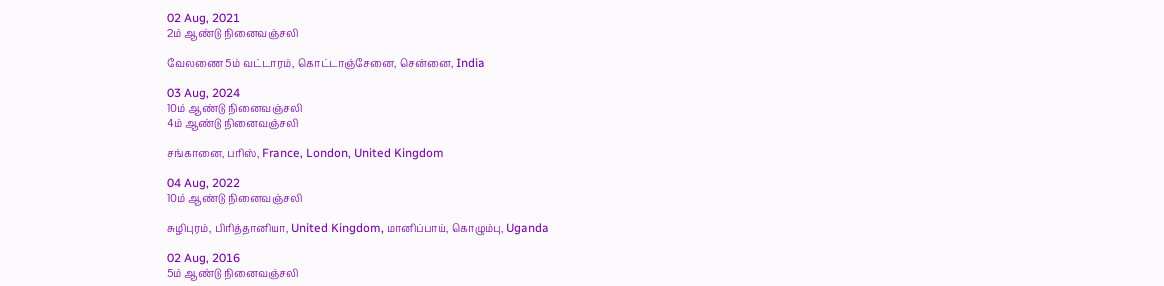02 Aug, 2021
2ம் ஆண்டு நினைவஞ்சலி

வேலணை 5ம் வட்டாரம், கொட்டாஞ்சேனை, சென்னை, India

03 Aug, 2024
10ம் ஆண்டு நினைவஞ்சலி
4ம் ஆண்டு நினைவஞ்சலி

சங்கானை, பரிஸ், France, London, United Kingdom

04 Aug, 2022
10ம் ஆண்டு நினைவஞ்சலி

சுழிபுரம், பிரித்தானியா, United Kingdom, மானிப்பாய், கொழும்பு, Uganda

02 Aug, 2016
5ம் ஆண்டு நினைவஞ்சலி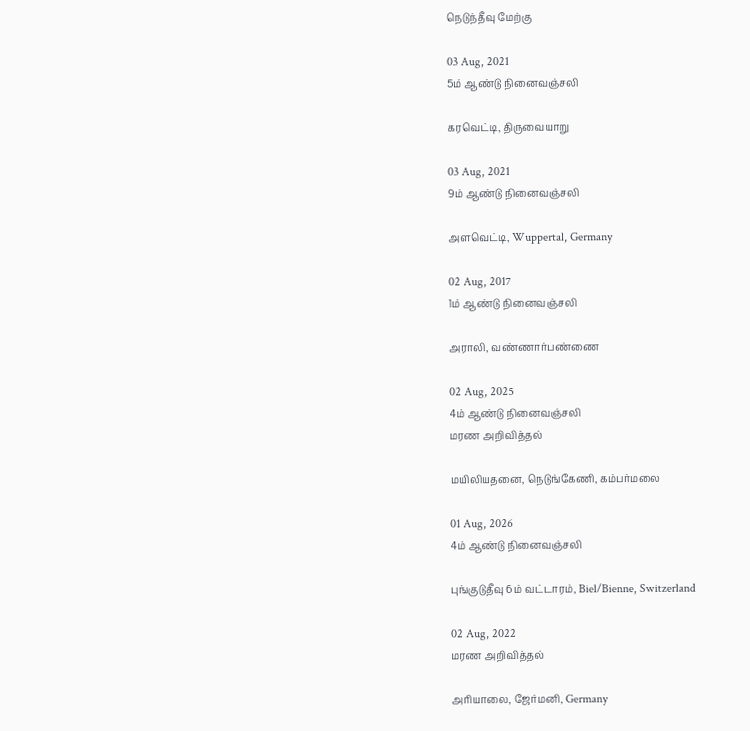நெடுந்தீவு மேற்கு

03 Aug, 2021
5ம் ஆண்டு நினைவஞ்சலி

கரவெட்டி, திருவையாறு

03 Aug, 2021
9ம் ஆண்டு நினைவஞ்சலி

அளவெட்டி, Wuppertal, Germany

02 Aug, 2017
1ம் ஆண்டு நினைவஞ்சலி

அராலி, வண்ணார்பண்ணை

02 Aug, 2025
4ம் ஆண்டு நினைவஞ்சலி
மரண அறிவித்தல்

மயிலியதனை, நெடுங்கேணி, கம்பர்மலை

01 Aug, 2026
4ம் ஆண்டு நினைவஞ்சலி

புங்குடுதீவு 6ம் வட்டாரம், Biel/Bienne, Switzerland

02 Aug, 2022
மரண அறிவித்தல்

அரியாலை, ஜேர்மனி, Germany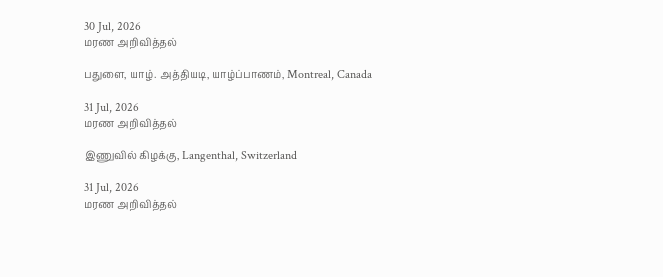30 Jul, 2026
மரண அறிவித்தல்

பதுளை, யாழ். அத்தியடி, யாழ்ப்பாணம், Montreal, Canada

31 Jul, 2026
மரண அறிவித்தல்

இணுவில் கிழக்கு, Langenthal, Switzerland

31 Jul, 2026
மரண அறிவித்தல்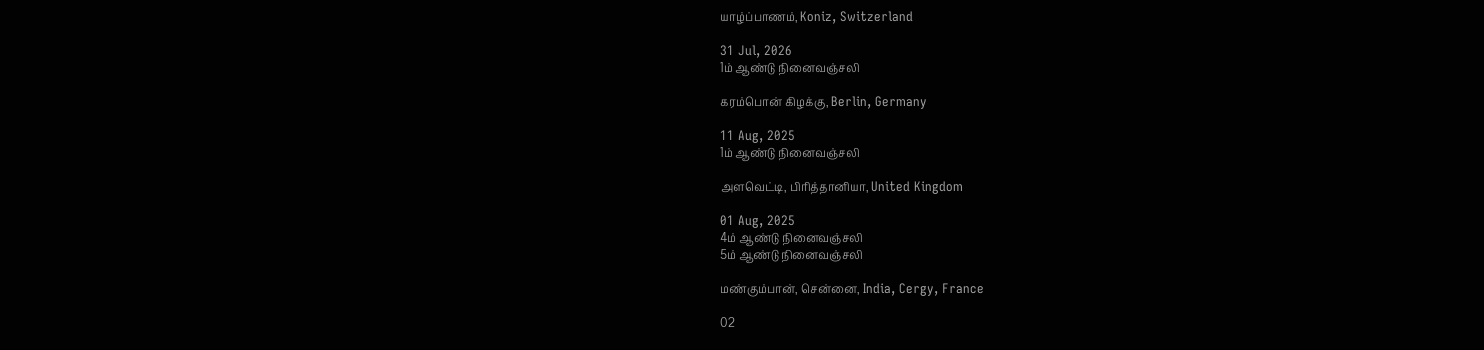யாழ்ப்பாணம், Koniz, Switzerland

31 Jul, 2026
1ம் ஆண்டு நினைவஞ்சலி

கரம்பொன் கிழக்கு, Berlin, Germany

11 Aug, 2025
1ம் ஆண்டு நினைவஞ்சலி

அளவெட்டி, பிரித்தானியா, United Kingdom

01 Aug, 2025
4ம் ஆண்டு நினைவஞ்சலி
5ம் ஆண்டு நினைவஞ்சலி

மண்கும்பான், சென்னை, India, Cergy, France

02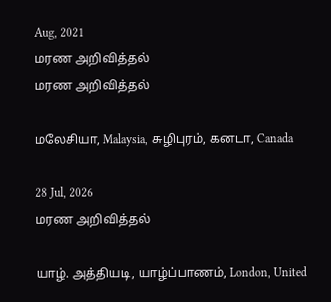Aug, 2021
மரண அறிவித்தல்
மரண அறிவித்தல்

மலேசியா, Malaysia, சுழிபுரம், கனடா, Canada

28 Jul, 2026
மரண அறிவித்தல்

யாழ். அத்தியடி, யாழ்ப்பாணம், London, United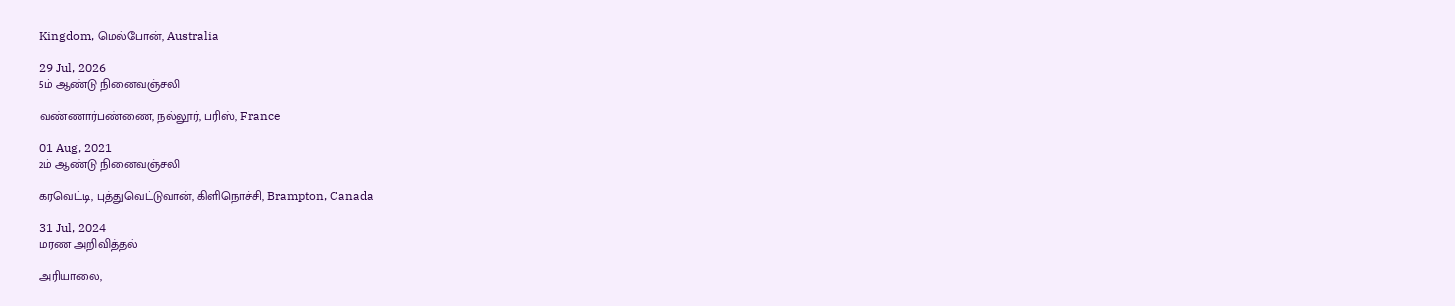Kingdom, மெல்போன், Australia

29 Jul, 2026
5ம் ஆண்டு நினைவஞ்சலி

வண்ணார்பண்ணை, நல்லூர், பரிஸ், France

01 Aug, 2021
2ம் ஆண்டு நினைவஞ்சலி

கரவெட்டி, புத்துவெட்டுவான், கிளிநொச்சி, Brampton, Canada

31 Jul, 2024
மரண அறிவித்தல்

அரியாலை,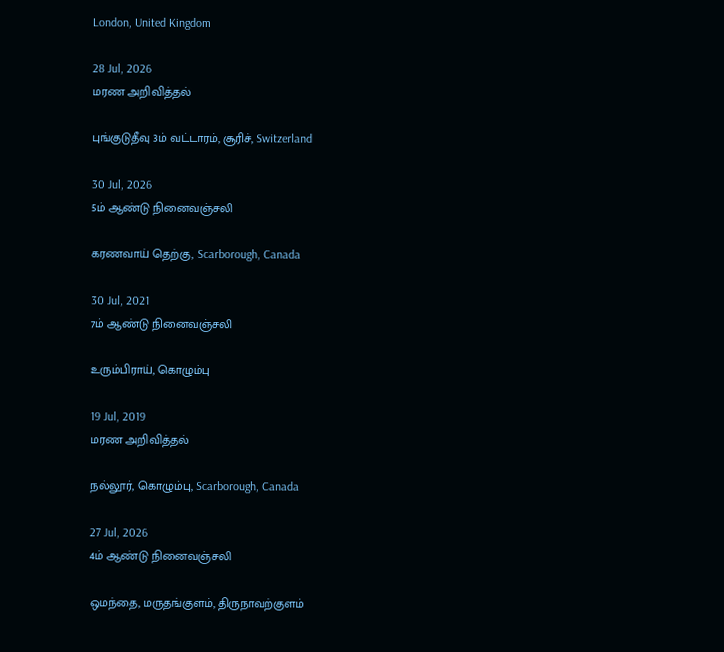London, United Kingdom

28 Jul, 2026
மரண அறிவித்தல்

புங்குடுதீவு 3ம் வட்டாரம், சூரிச், Switzerland

30 Jul, 2026
5ம் ஆண்டு நினைவஞ்சலி

கரணவாய் தெற்கு, Scarborough, Canada

30 Jul, 2021
7ம் ஆண்டு நினைவஞ்சலி

உரும்பிராய், கொழும்பு

19 Jul, 2019
மரண அறிவித்தல்

நல்லூர், கொழும்பு, Scarborough, Canada

27 Jul, 2026
4ம் ஆண்டு நினைவஞ்சலி

ஒமந்தை, மருதங்குளம், திருநாவற்குளம்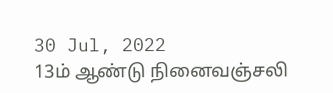30 Jul, 2022
13ம் ஆண்டு நினைவஞ்சலி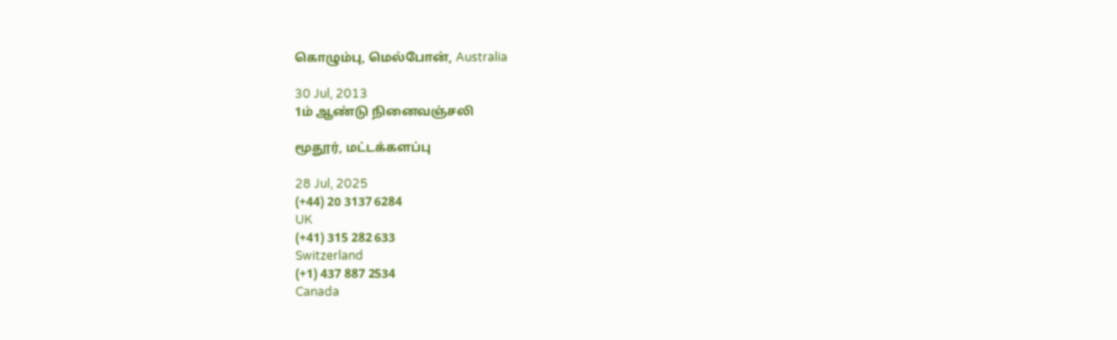கொழும்பு, மெல்போன், Australia

30 Jul, 2013
1ம் ஆண்டு நினைவஞ்சலி

மூதூர், மட்டக்களப்பு

28 Jul, 2025
(+44) 20 3137 6284
UK
(+41) 315 282 633
Switzerland
(+1) 437 887 2534
Canada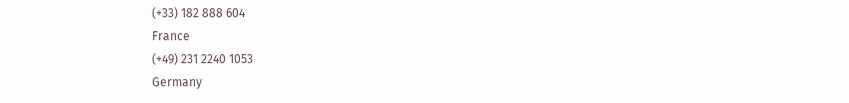(+33) 182 888 604
France
(+49) 231 2240 1053
Germany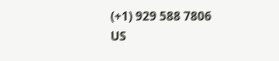(+1) 929 588 7806
US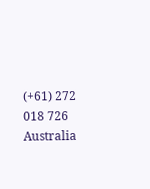(+61) 272 018 726
Australia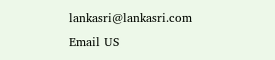lankasri@lankasri.com
Email US